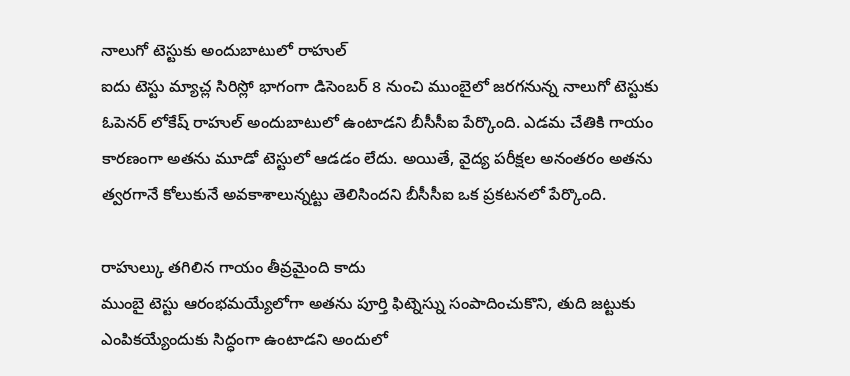నాలుగో టెస్టుకు అందుబాటులో రాహుల్
ఐదు టెస్టు మ్యాచ్ల సిరిస్లో భాగంగా డిసెంబర్ 8 నుంచి ముంబైలో జరగనున్న నాలుగో టెస్టుకు ఓపెనర్ లోకేష్ రాహుల్ అందుబాటులో ఉంటాడని బీసీసీఐ పేర్కొంది. ఎడమ చేతికి గాయం కారణంగా అతను మూడో టెస్టులో ఆడడం లేదు. అయితే, వైద్య పరీక్షల అనంతరం అతను త్వరగానే కోలుకునే అవకాశాలున్నట్టు తెలిసిందని బీసీసీఐ ఒక ప్రకటనలో పేర్కొంది.

రాహుల్కు తగిలిన గాయం తీవ్రమైంది కాదు
ముంబై టెస్టు ఆరంభమయ్యేలోగా అతను పూర్తి ఫిట్నెస్ను సంపాదించుకొని, తుది జట్టుకు ఎంపికయ్యేందుకు సిద్ధంగా ఉంటాడని అందులో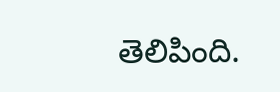తెలిపింది.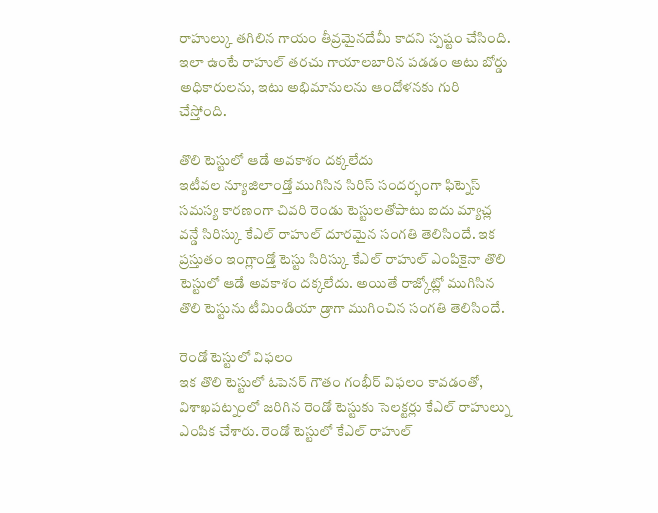రాహుల్కు తగిలిన గాయం తీవ్రమైనదేమీ కాదని స్పష్టం చేసింది. ఇలా ఉంటే రాహుల్ తరచు గాయాలబారిన పడడం అటు బోర్డు అధికారులను, ఇటు అభిమానులను ఆందోళనకు గురి చేస్తోంది.

తొలి టెస్టులో ఆడే అవకాశం దక్కలేదు
ఇటీవల న్యూజిలాండ్తో ముగిసిన సిరిస్ సందర్భంగా ఫిట్నెస్ సమస్య కారణంగా చివరి రెండు టెస్టులతోపాటు ఐదు మ్యాచ్ల వన్డే సిరిస్కు కేఎల్ రాహుల్ దూరమైన సంగతి తెలిసిందే. ఇక ప్రస్తుతం ఇంగ్లాండ్తో టెస్టు సిరిస్కు కేఎల్ రాహుల్ ఎంపికైనా తొలి టెస్టులో ఆడే అవకాశం దక్కలేదు. అయితే రాజ్కోట్లో ముగిసిన తొలి టెస్టును టీమిండియా డ్రాగా ముగించిన సంగతి తెలిసిందే.

రెండో టెస్టులో విఫలం
ఇక తొలి టెస్టులో ఓపెనర్ గౌతం గంభీర్ విఫలం కావడంతో, విశాఖపట్నంలో జరిగిన రెండో టెస్టుకు సెలక్టర్లు కేఎల్ రాహుల్ను ఎంపిక చేశారు. రెండో టెస్టులో కేఎల్ రాహుల్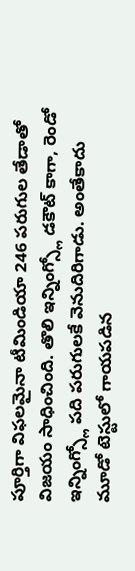పూర్తిగా విఫలమైనా టీమిండియా 246 పరుగుల తేడాతో విజయం సాధించింది. తొలి ఇన్నింగ్స్లో డకౌట్ కాగా, రెండో ఇన్నింగ్స్లో పది పరుగులకే వెనుదిరిగాడు. అంతేకాదు మూడో టెస్టులో గాయపడిన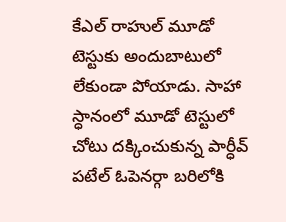కేఎల్ రాహుల్ మూడో టెస్టుకు అందుబాటులో లేకుండా పోయాడు. సాహా స్ధానంలో మూడో టెస్టులో చోటు దక్కించుకున్న పార్ధీవ్ పటేల్ ఓపెనర్గా బరిలోకి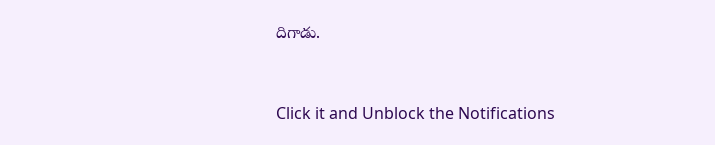దిగాడు.


Click it and Unblock the Notifications